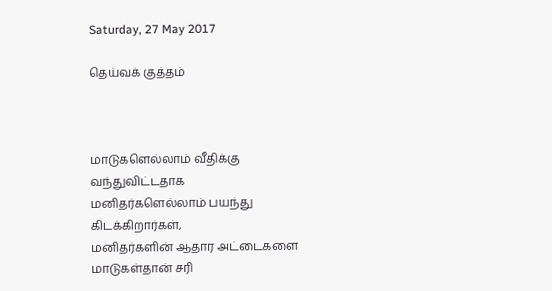Saturday, 27 May 2017

தெய்வக் குத்தம்



மாடுகளெல்லாம் வீதிக்கு வந்துவிட்டதாக
மனிதர்களெல்லாம் பயந்து கிடக்கிறார்கள்,
மனிதர்களின் ஆதார அட்டைகளை
மாடுகள்தான் சரி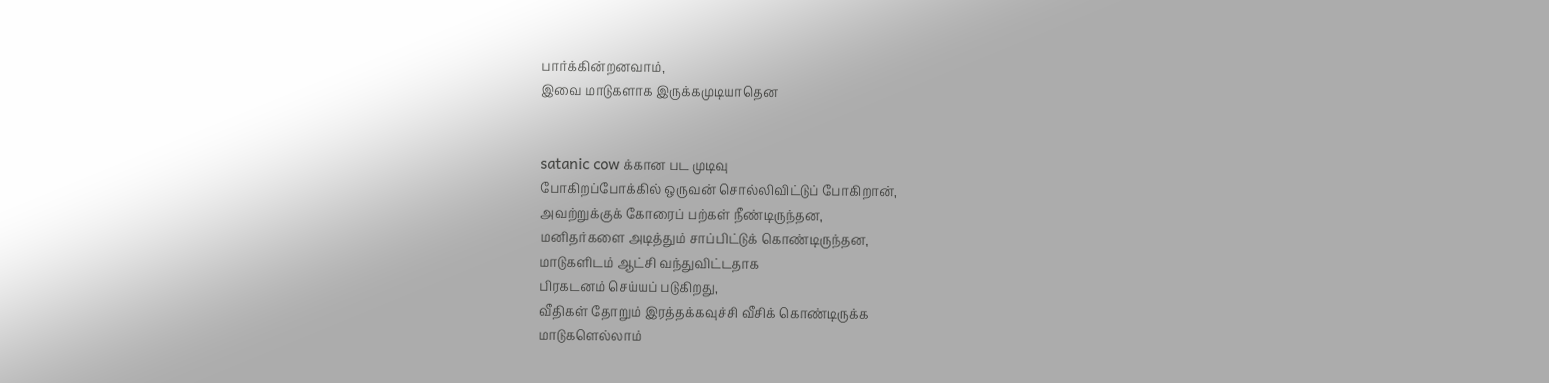பார்க்கின்றனவாம்,
இவை மாடுகளாக இருக்கமுடியாதென


satanic cow க்கான பட முடிவு
போகிறப்போக்கில் ஒருவன் சொல்லிவிட்டுப் போகிறான்,
அவற்றுக்குக் கோரைப் பற்கள் நீண்டிருந்தன,
மனிதர்களை அடித்தும் சாப்பிட்டுக் கொண்டிருந்தன,
மாடுகளிடம் ஆட்சி வந்துவிட்டதாக
பிரகடனம் செய்யப் படுகிறது,
வீதிகள் தோறும் இரத்தக்கவுச்சி வீசிக் கொண்டிருக்க
மாடுகளெல்லாம்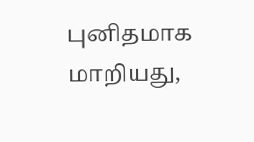புனிதமாக மாறியது,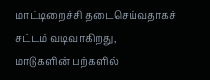மாட்டிறைச்சி தடைசெய்வதாகச் சட்டம் வடிவாகிறது,
மாடுகளின் பற்களில்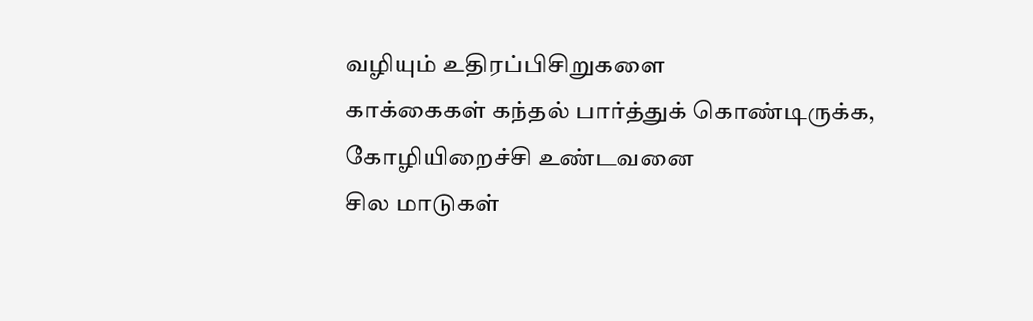வழியும் உதிரப்பிசிறுகளை
காக்கைகள் கந்தல் பார்த்துக் கொண்டிருக்க,
கோழியிறைச்சி உண்டவனை
சில மாடுகள்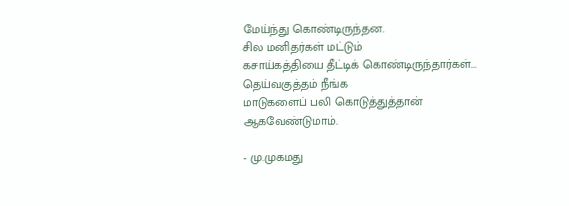மேய்ந்து கொண்டிருந்தன.
சில மனிதர்கள் மட்டும்
கசாய்கத்தியை தீட்டிக் கொண்டிருந்தார்கள்...
தெய்வகுத்தம் நீங்க
மாடுகளைப் பலி கொடுத்துத்தான் ஆகவேண்டுமாம்.

- மு.முகமது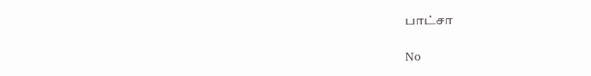பாட்சா

No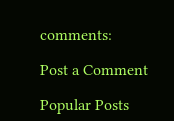comments:

Post a Comment

Popular Posts